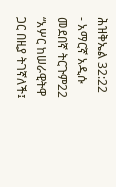ሕዝቅኤል 32:22 - አማርኛ አዲሱ መደበኛ ትርጉም22 “አሦር ከሠራዊትዋ ጋር በዚያ ትገኛለች፤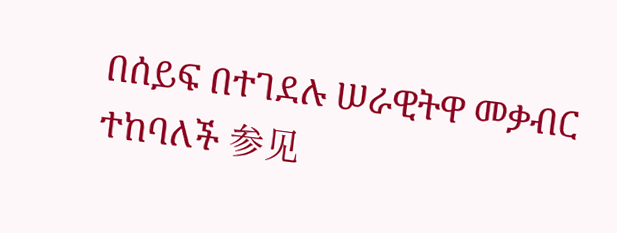በሰይፍ በተገደሉ ሠራዊትዋ መቃብር ተከባለች 参见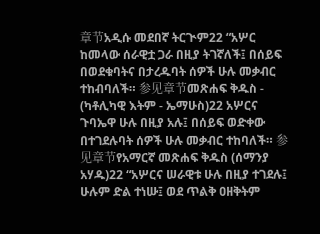章节አዲሱ መደበኛ ትርጒም22 “አሦር ከመላው ሰራዊቷ ጋራ በዚያ ትገኛለች፤ በሰይፍ በወደቁባትና በታረዱባት ሰዎች ሁሉ መቃብር ተከብባለች። 参见章节መጽሐፍ ቅዱስ - (ካቶሊካዊ እትም - ኤማሁስ)22 አሦርና ጉባኤዋ ሁሉ በዚያ አሉ፤ በሰይፍ ወድቀው በተገደሉባት ሰዎች ሁሉ መቃብር ተከባለች። 参见章节የአማርኛ መጽሐፍ ቅዱስ (ሰማንያ አሃዱ)22 “አሦርና ሠራዊቱ ሁሉ በዚያ ተገደሉ፤ ሁሉም ድል ተነሡ፤ ወደ ጥልቅ ዐዘቅትም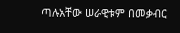ጣሉአቸው ሠራዊቱም በመቃብር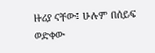ዙሪያ ናቸው፤ ሁሉም በሰይፍ ወድቀው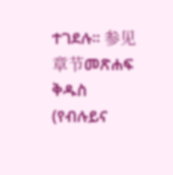ተገደሉ። 参见章节መጽሐፍ ቅዱስ (የብሉይና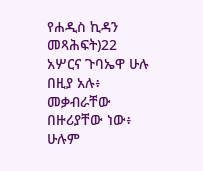የሐዲስ ኪዳን መጻሕፍት)22 አሦርና ጉባኤዋ ሁሉ በዚያ አሉ፥ መቃብራቸው በዙሪያቸው ነው፥ ሁሉም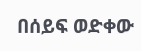በሰይፍ ወድቀው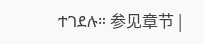ተገደሉ። 参见章节 |